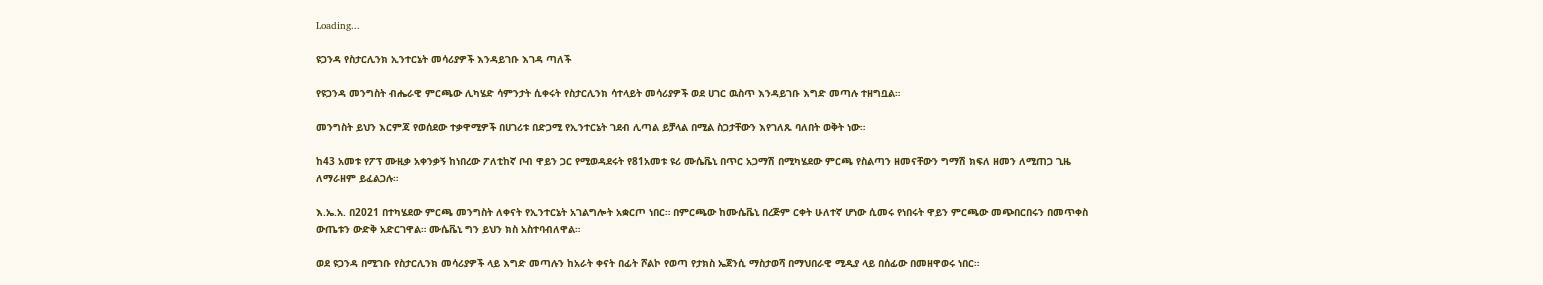Loading...

ዩጋንዳ የስታርሊንክ ኢንተርኔት መሳሪያዎች እንዳይገቡ እገዳ ጣለች

የዩጋንዳ መንግስት ብሔራዊ ምርጫው ሊካሄድ ሳምንታት ሲቀሩት የስታርሊንክ ሳተላይት መሳሪያዎች ወደ ሀገር ዉስጥ እንዳይገቡ እግድ መጣሉ ተዘግቧል።

መንግስት ይህን እርምጃ የወሰደው ተቃዋሚዎች በሀገሪቱ በድጋሚ የኢንተርኔት ገደብ ሊጣል ይቻላል በሚል ስጋታቸውን እየገለጹ ባለበት ወቅት ነው።

ከ43 አመቱ የፖፕ ሙዚቃ አቀንቃኝ ከነበረው ፖለቲከኛ ቦብ ዋይን ጋር የሚወዳደሩት የ81አመቱ ዩሪ ሙሴቬኒ በጥር አጋማሽ በሚካሄደው ምርጫ የስልጣን ዘመናቸውን ግማሽ ክፍለ ዘመን ለሚጠጋ ጊዜ ለማራዘም ይፈልጋሉ።

እ.ኤ.አ. በ2021 በተካሄደው ምርጫ መንግስት ለቀናት የኢንተርኔት አገልግሎት አቋርጦ ነበር። በምርጫው ከሙሴቬኒ በረጅም ርቀት ሁለተኛ ሆነው ሲመሩ የነበሩት ዋይን ምርጫው መጭበርበሩን በመጥቀስ ውጤቱን ውድቅ አድርገዋል። ሙሴቬኒ ግን ይህን ክስ አስተባብለዋል።

ወደ ዩጋንዳ በሚገቡ የስታርሊንክ መሳሪያዎች ላይ እግድ መጣሉን ከአራት ቀናት በፊት ሾልኮ የወጣ የታክስ ኤጀንሲ ማስታወሻ በማህበራዊ ሚዲያ ላይ በሰፊው በመዘዋወሩ ነበር።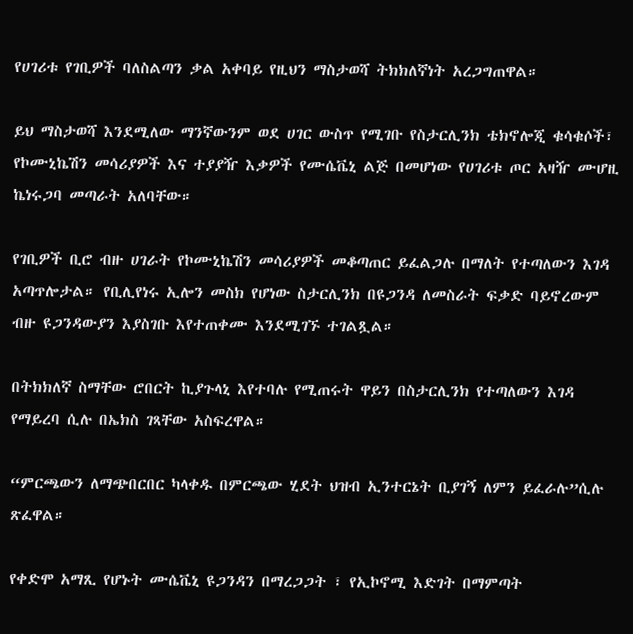የሀገሪቱ የገቢዎች ባለስልጣን ቃል አቀባይ የዚህን ማስታወሻ ትክክለኛነት አረጋግጠዋል።

ይህ ማስታወሻ እንደሚለው ማንኛውንም ወደ ሀገር ውስጥ የሚገቡ የስታርሊንክ ቴክኖሎጂ ቁሳቁሶች፣ የኮሙኒኬሽን መሳሪያዎች እና ተያያዥ እቃዎች የሙሴቬኒ ልጅ በመሆነው የሀገሪቱ ጦር አዛዥ ሙሆዚ ኬነሩጋባ መጣራት አለባቸው።

የገቢዎች ቢሮ ብዙ ሀገራት የኮሙኒኬሽን መሳሪያዎች መቆጣጠር ይፈልጋሉ በማለት የተጣለውን እገዳ አጣጥሎታል። የቢሊየነሩ ኢሎን መስክ የሆነው ስታርሊንክ በዩጋንዳ ለመስራት ፍቃድ ባይኖረውም ብዙ ዩጋንዳውያን እያስገቡ እየተጠቀሙ እንደሚገኙ ተገልጿል።

በትክክለኛ ስማቸው ሮበርት ኪያጉላኒ እየተባሉ የሚጠሩት ዋይን በስታርሊንክ የተጣለውን እገዳ የማይረባ ሲሉ በኤክስ ገጻቸው አስፍረዋል።

“ምርጫውን ለማጭበርበር ካላቀዱ በምርጫው ሂደት ህዝብ ኢንተርኔት ቢያገኝ ለምን ይፈራሉ”ሲሉ ጽፈዋል።

የቀድሞ አማጺ የሆኑት ሙሴቬኒ ዩጋንዳን በማረጋጋት ፣ የኢኮኖሚ እድገት በማምጣት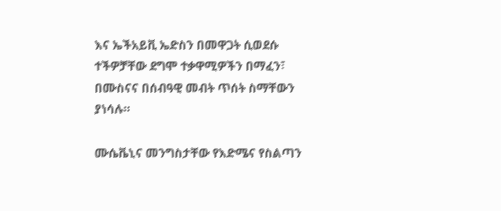እና ኤችአይቪ ኤድስን በመዋጋት ሲወደሱ ተችዎቻቸው ደግሞ ተቃዋሚዎችን በማፈን፣ በሙስናና በሰብዓዊ መብት ጥሰት ስማቸውን ያነሳሉ።

ሙሴቬኒና መንግስታቸው የእድሜና የስልጣን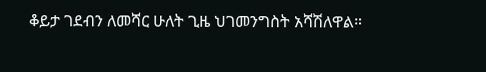ቆይታ ገደብን ለመሻር ሁለት ጊዜ ህገመንግስት አሻሽለዋል።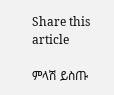Share this article

ምላሽ ይስጡ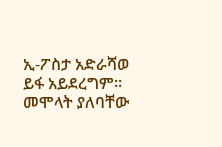ኢ-ፖስታ አድራሻወ ይፋ አይደረግም። መሞላት ያለባቸው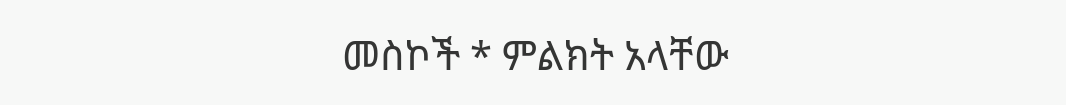መስኮች * ምልክት አላቸው